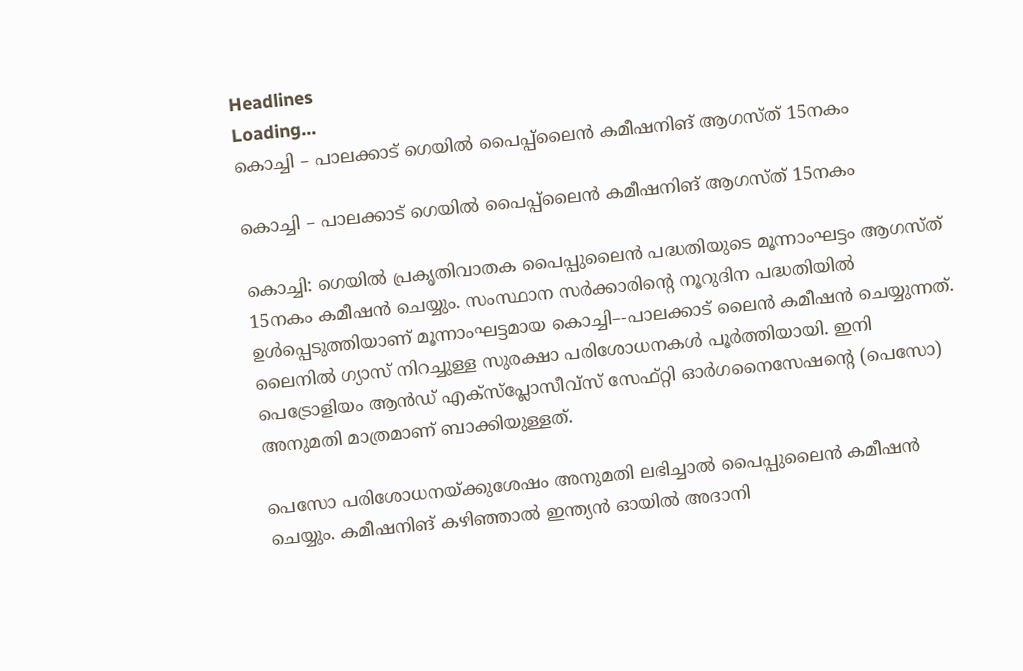Headlines
Loading...
കൊച്ചി – പാലക്കാട്‌ ഗെയിൽ പൈപ്പ്‌ലൈൻ കമീഷനിങ്‌ ആഗസ്‌ത്‌ 15നകം

കൊച്ചി – പാലക്കാട്‌ ഗെയിൽ പൈപ്പ്‌ലൈൻ കമീഷനിങ്‌ ആഗസ്‌ത്‌ 15നകം

കൊച്ചി: ഗെയിൽ പ്രകൃതിവാതക പൈപ്പുലൈൻ പദ്ധതിയുടെ മൂന്നാംഘട്ടം ആഗസ്‌ത്‌ 15നകം കമീഷൻ ചെയ്യും. സംസ്ഥാന സർക്കാരിന്റെ നൂറുദിന പദ്ധതിയിൽ ഉൾപ്പെടുത്തിയാണ്‌ മൂന്നാംഘട്ടമായ കൊച്ചി–-പാലക്കാട്‌ ലൈൻ കമീഷൻ ചെയ്യുന്നത്‌. ലൈനിൽ ഗ്യാസ്‌ നിറച്ചുള്ള സുരക്ഷാ പരിശോധനകൾ പൂർത്തിയായി. ഇനി പെട്രോളിയം ആൻഡ്‌ എക്‌സ്‌പ്ലോസീവ്‌സ്‌ സേഫ്‌റ്റി ഓർഗനൈസേഷന്റെ (പെസോ) അനുമതി മാത്രമാണ്‌ ബാക്കിയുള്ളത്‌.

പെസോ പരിശോധനയ്‌ക്കുശേഷം അനുമതി ലഭിച്ചാൽ പൈപ്പുലൈൻ കമീഷൻ ചെയ്യും. കമീഷനിങ്‌ കഴിഞ്ഞാൽ ഇന്ത്യൻ ഓയിൽ അദാനി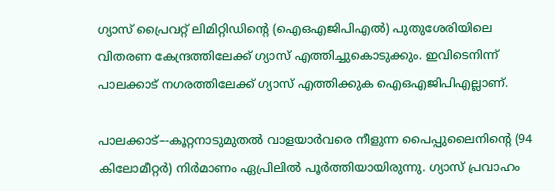ഗ്യാസ്‌ പ്രൈവറ്റ്‌ ലിമിറ്റിഡിന്റെ (ഐഒഎജിപിഎൽ) പുതുശേരിയിലെ വിതരണ കേന്ദ്രത്തിലേക്ക്‌ ഗ്യാസ്‌ എത്തിച്ചുകൊടുക്കും. ഇവിടെനിന്ന്‌ പാലക്കാട്‌ നഗരത്തിലേക്ക്‌ ഗ്യാസ്‌ എത്തിക്കുക ഐഒഎജിപിഎല്ലാണ്‌.

പാലക്കാട്‌–-കൂറ്റനാടുമുതൽ വാളയാർവരെ നീളുന്ന പൈപ്പുലൈനിന്റെ (94 കിലോമീറ്റർ) നിർമാണം ഏപ്രിലിൽ പൂർത്തിയായിരുന്നു. ഗ്യാസ്‌ പ്രവാഹം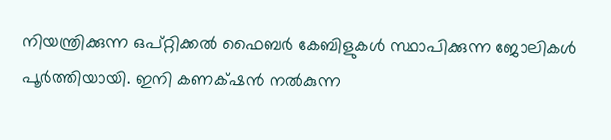നിയന്ത്രിക്കുന്ന ഒപ്‌റ്റിക്കൽ ഫൈബർ കേബിളുകൾ സ്ഥാപിക്കുന്ന ജോലികൾ പൂർത്തിയായി. ഇനി കണക്‌ഷൻ നൽകുന്ന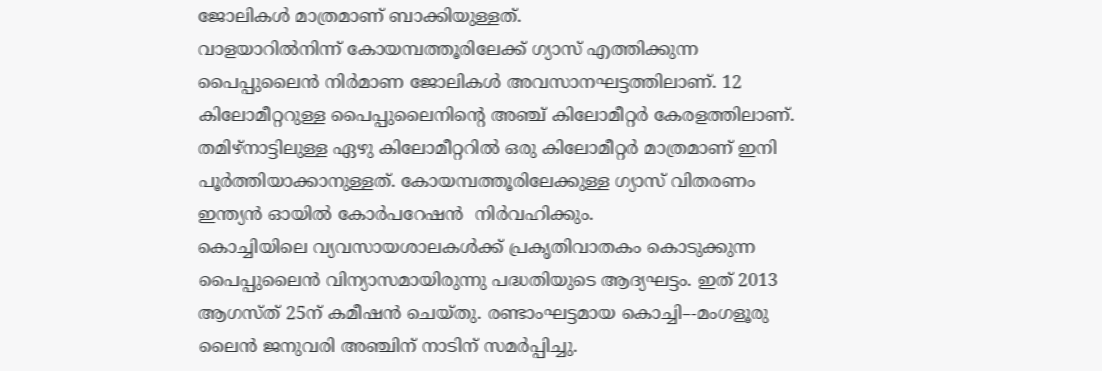ജോലികൾ മാത്രമാണ്‌ ബാക്കിയുള്ളത്‌.
വാളയാറിൽനിന്ന്‌ കോയമ്പത്തൂരിലേക്ക്‌ ഗ്യാസ്‌ എത്തിക്കുന്ന പൈപ്പുലൈൻ നിർമാണ ജോലികൾ അവസാനഘട്ടത്തിലാണ്‌. 12 കിലോമീറ്ററുള്ള പൈപ്പുലൈനിന്റെ അഞ്ച്‌ കിലോമീറ്റർ കേരളത്തിലാണ്‌. തമിഴ്‌നാട്ടിലുള്ള ഏഴു കിലോമീറ്ററിൽ ഒരു കിലോമീറ്റർ മാത്രമാണ്‌ ഇനി പൂർത്തിയാക്കാനുള്ളത്‌. കോയമ്പത്തൂരിലേക്കുള്ള ഗ്യാസ്‌ വിതരണം ഇന്ത്യൻ ഓയിൽ കോർപറേഷ‌ൻ  നിർവഹിക്കും.
കൊച്ചിയിലെ വ്യവസായശാലകൾക്ക്‌ പ്രകൃതിവാതകം കൊടുക്കുന്ന പൈപ്പുലൈൻ വിന്യാസമായിരുന്നു പദ്ധതിയുടെ ആദ്യഘട്ടം. ഇത് 2013 ആഗസ്ത്‌‌ 25ന് കമീഷൻ ചെയ്തു. രണ്ടാംഘട്ടമായ കൊച്ചി–-മംഗളൂരു ലൈൻ ജനുവരി അഞ്ചിന്‌ നാടിന്‌ സമർപ്പിച്ചു.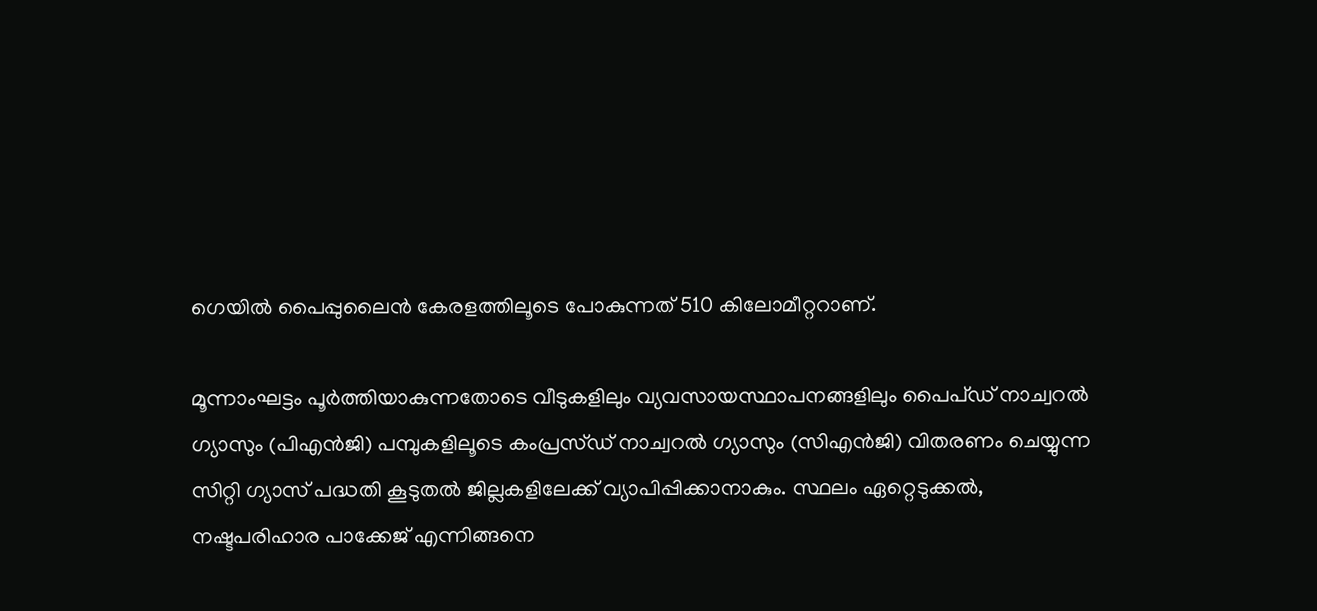ഗെയിൽ പൈപ്പുലൈൻ കേരളത്തിലൂടെ പോകുന്നത്‌ 510 കിലോമീറ്ററാണ്‌.

മൂന്നാംഘട്ടം പൂർത്തിയാകുന്നതോടെ വീടുകളിലും വ്യവസായസ്ഥാപനങ്ങളിലും പൈപ്ഡ്‌‌ നാച്വറൽ ഗ്യാസും (പിഎൻജി) പമ്പുകളിലൂടെ കംപ്രസ്‌ഡ്‌ നാച്വറൽ ഗ്യാസും (സിഎൻജി) വിതരണം ചെയ്യുന്ന സിറ്റി ഗ്യാസ്‌ പദ്ധതി കൂടുതൽ ജില്ലകളിലേക്ക്‌ വ്യാപിപ്പിക്കാനാകും. സ്ഥലം ഏറ്റെടുക്കൽ, നഷ്ടപരിഹാര പാക്കേജ്‌ എന്നിങ്ങനെ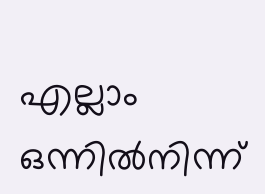എല്ലാം ഒന്നിൽനിന്ന്‌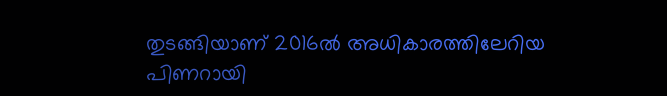തുടങ്ങിയാണ്‌ 2016ൽ അധികാരത്തിലേറിയ പിണറായി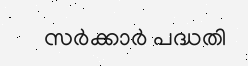സർക്കാർ പദ്ധതി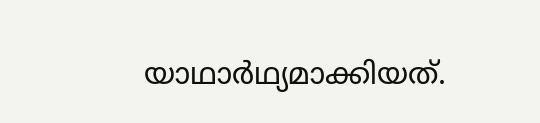യാഥാർഥ്യമാക്കിയത്‌.